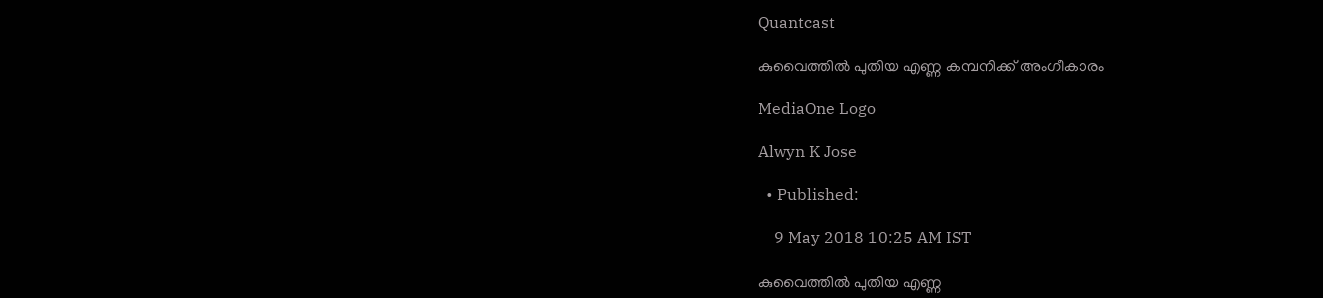Quantcast

കുവൈത്തില്‍ പുതിയ എണ്ണ കമ്പനിക്ക് അംഗീകാരം

MediaOne Logo

Alwyn K Jose

  • Published:

    9 May 2018 10:25 AM IST

കുവൈത്തില്‍ പുതിയ എണ്ണ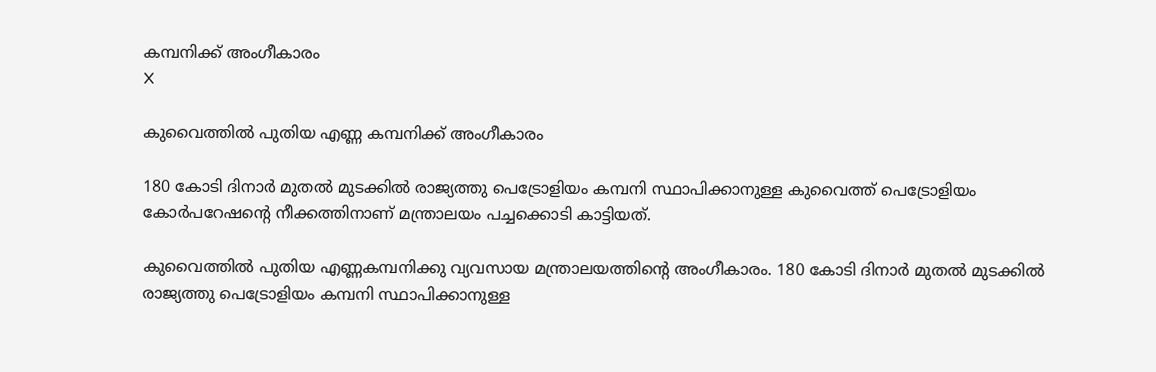കമ്പനിക്ക് അംഗീകാരം
X

കുവൈത്തില്‍ പുതിയ എണ്ണ കമ്പനിക്ക് അംഗീകാരം

180 കോടി ദിനാര്‍ മുതല്‍ മുടക്കില്‍ രാജ്യത്തു പെട്രോളിയം കമ്പനി സ്ഥാപിക്കാനുള്ള കുവൈത്ത് പെട്രോളിയം കോര്‍പറേഷന്റെ നീക്കത്തിനാണ് മന്ത്രാലയം പച്ചക്കൊടി കാട്ടിയത്.

കുവൈത്തില്‍ പുതിയ എണ്ണകമ്പനിക്കു വ്യവസായ മന്ത്രാലയത്തിന്റെ അംഗീകാരം. 180 കോടി ദിനാര്‍ മുതല്‍ മുടക്കില്‍ രാജ്യത്തു പെട്രോളിയം കമ്പനി സ്ഥാപിക്കാനുള്ള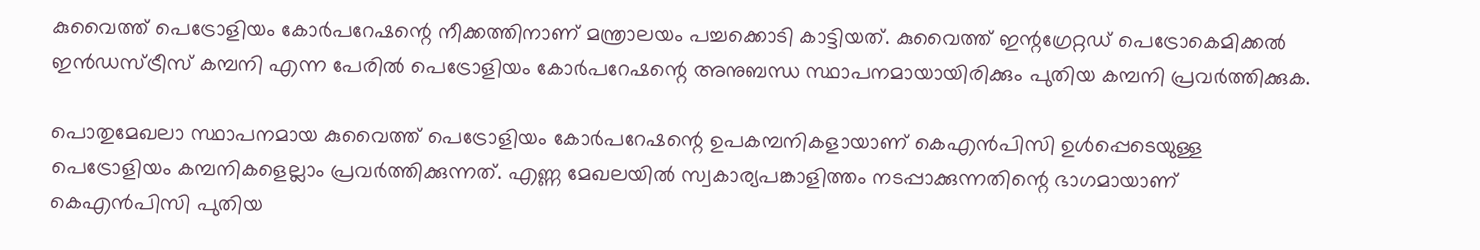കുവൈത്ത് പെട്രോളിയം കോര്‍പറേഷന്റെ നീക്കത്തിനാണ് മന്ത്രാലയം പച്ചക്കൊടി കാട്ടിയത്. കുവൈത്ത് ഇന്റഗ്രേറ്റഡ് പെട്രോകെമിക്കല്‍ ഇന്‍ഡസ്ട്രീസ് കമ്പനി എന്ന പേരില്‍ പെട്രോളിയം കോര്‍പറേഷന്റെ അനുബന്ധ സ്ഥാപനമായായിരിക്കും പുതിയ കമ്പനി പ്രവര്‍ത്തിക്കുക.

പൊതുമേഖലാ സ്ഥാപനമായ കുവൈത്ത് പെട്രോളിയം കോര്‍പറേഷന്റെ ഉപകമ്പനികളായാണ് കെഎന്‍പിസി ഉള്‍പ്പെടെയുള്ള പെട്രോളിയം കമ്പനികളെല്ലാം പ്രവര്‍ത്തിക്കുന്നത്. എണ്ണ മേഖലയില്‍ സ്വകാര്യപങ്കാളിത്തം നടപ്പാക്കുന്നതിന്റെ ഭാഗമായാണ് കെഎന്‍പിസി പുതിയ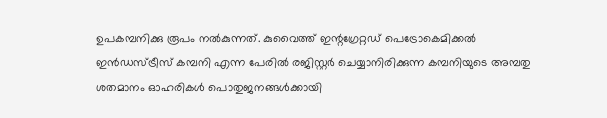ഉപകമ്പനിക്കു രൂപം നല്‍കുന്നത്. കുവൈത്ത് ഇന്റഗ്രേറ്റഡ് പെട്രോകെമിക്കല്‍ ഇന്‍ഡസ്ട്രീസ് കമ്പനി എന്ന പേരില്‍ രജിസ്റ്റര്‍ ചെയ്യാനിരിക്കുന്ന കമ്പനിയുടെ അമ്പതു ശതമാനം ഓഹരികള്‍ പൊതുജനങ്ങള്‍ക്കായി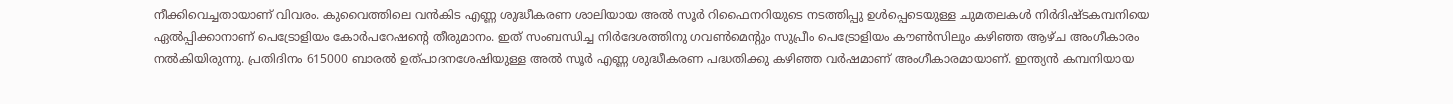നീക്കിവെച്ചതായാണ് വിവരം. കുവൈത്തിലെ വന്‍കിട എണ്ണ ശുദ്ധീകരണ ശാലിയായ അല്‍ സൂര്‍ റിഫൈനറിയുടെ നടത്തിപ്പു ഉള്‍പ്പെടെയുള്ള ചുമതലകള്‍ നിര്‍ദിഷ്ടകമ്പനിയെ ഏല്‍പ്പിക്കാനാണ് പെട്രോളിയം കോര്‍പറേഷന്റെ തീരുമാനം. ഇത് സംബന്ധിച്ച നിര്‍ദേശത്തിനു ഗവണ്‍മെന്റും സുപ്രീം പെട്രോളിയം കൗണ്‍സിലും കഴിഞ്ഞ ആഴ്ച അംഗീകാരം നല്‍കിയിരുന്നു. പ്രതിദിനം 615000 ബാരല്‍ ഉത്പാദനശേഷിയുള്ള അല്‍ സൂര്‍ എണ്ണ ശുദ്ധീകരണ പദ്ധതിക്കു കഴിഞ്ഞ വര്‍ഷമാണ് അംഗീകാരമായാണ്. ഇന്ത്യന്‍ കമ്പനിയായ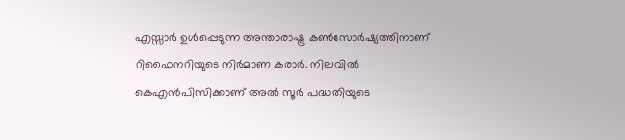എസ്സാര്‍ ഉള്‍പ്പെടുന്ന അന്താരാഷ്ട്ര കണ്‍സോര്‍ഷ്യത്തിനാണ് റിഫൈനറിയുടെ നിര്‍മാണ കരാര്‍. നിലവില്‍ കെഎന്‍പിസിക്കാണ് അല്‍ സൂര്‍ പദ്ധതിയുടെ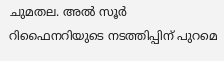ചുമതല. അല്‍ സൂര്‍ റിഫൈനറിയുടെ നടത്തിപ്പിന് പുറമെ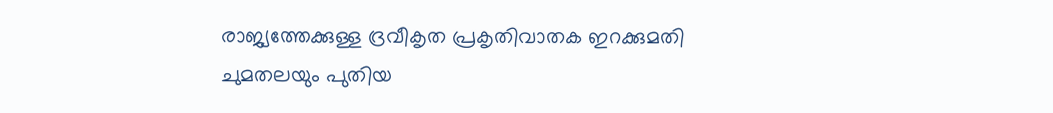രാജ്യത്തേക്കുള്ള ദ്രവീകൃത പ്രകൃതിവാതക ഇറക്കുമതി ചുമതലയും പുതിയ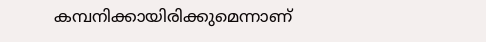കമ്പനിക്കായിരിക്കുമെന്നാണ്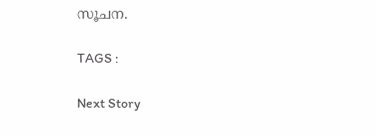സൂചന.

TAGS :

Next Story